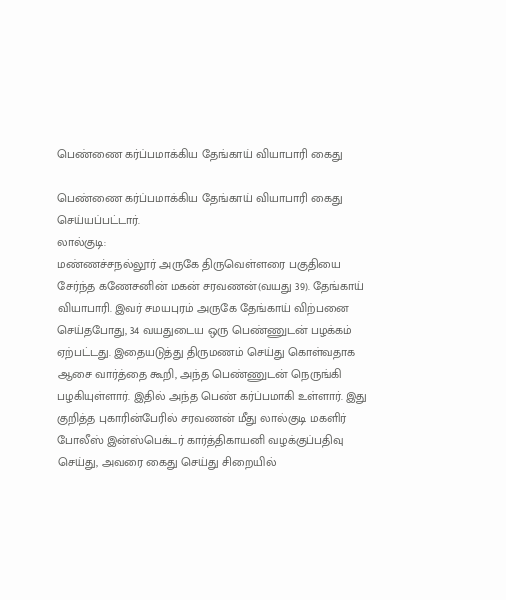பெண்ணை கர்ப்பமாக்கிய தேங்காய் வியாபாரி கைது

பெண்ணை கர்ப்பமாக்கிய தேங்காய் வியாபாரி கைது செய்யப்பட்டார்.
லால்குடி:
மண்ணச்சநல்லூர் அருகே திருவெள்ளரை பகுதியை சேர்ந்த கணேசனின் மகன் சரவணன்(வயது 39). தேங்காய் வியாபாரி. இவர் சமயபுரம் அருகே தேங்காய் விற்பனை செய்தபோது, 34 வயதுடைய ஒரு பெண்ணுடன் பழக்கம் ஏற்பட்டது. இதையடுத்து திருமணம் செய்து கொள்வதாக ஆசை வார்த்தை கூறி, அந்த பெண்ணுடன் நெருங்கி பழகியுள்ளார். இதில் அந்த பெண் கர்ப்பமாகி உள்ளார். இது குறித்த புகாரின்பேரில் சரவணன் மீது லால்குடி மகளிர் போலீஸ் இன்ஸ்பெக்டர் கார்த்திகாயனி வழக்குப்பதிவு செய்து, அவரை கைது செய்து சிறையில்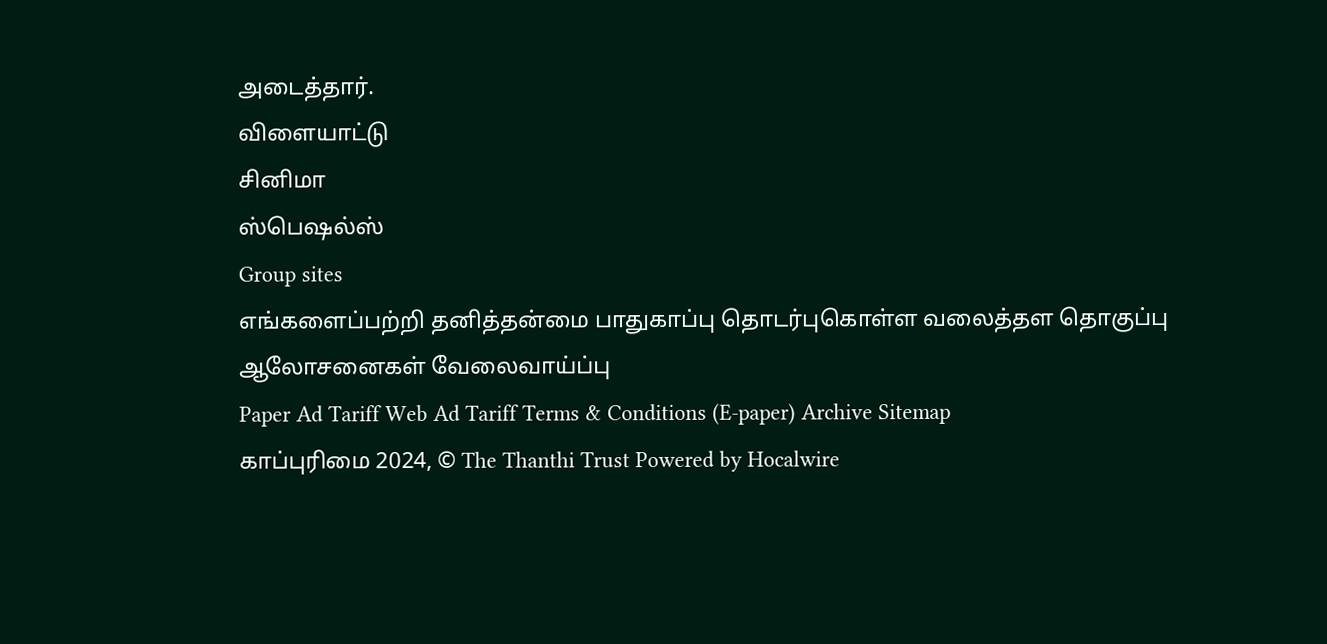அடைத்தார்.
விளையாட்டு
சினிமா
ஸ்பெஷல்ஸ்
Group sites
எங்களைப்பற்றி தனித்தன்மை பாதுகாப்பு தொடர்புகொள்ள வலைத்தள தொகுப்பு ஆலோசனைகள் வேலைவாய்ப்பு
Paper Ad Tariff Web Ad Tariff Terms & Conditions (E-paper) Archive Sitemap
காப்புரிமை 2024, © The Thanthi Trust Powered by Hocalwire